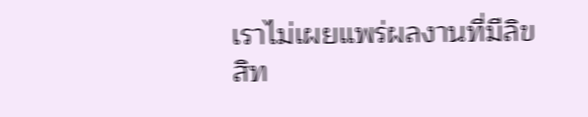เราไม่เผยแพร่ผลงานที่มีลิขสิท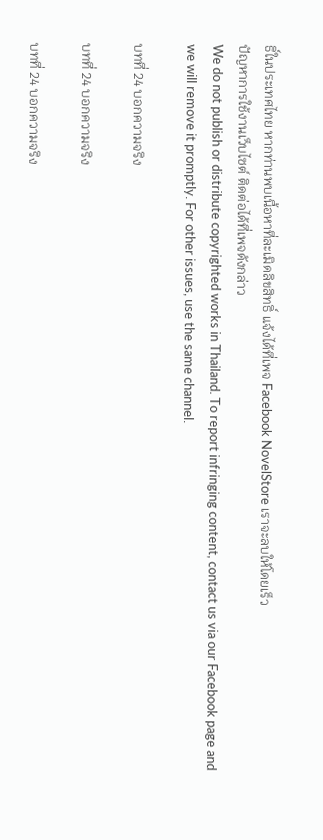ธิ์ในประเทศไทย หากท่านพบเนื้อหาที่ละเมิดลิขสิทธิ์ แจ้งได้ที่เพจ Facebook NovelStore เราจะลบให้โดยเร็ว
ปัญหาการใช้งานเว็บไซต์ ติดต่อได้ที่เพจดังกล่าว
We do not publish or distribute copyrighted works in Thailand. To report infringing content, contact us via our Facebook page and we will remove it promptly. For other issues, use the same channel.

บทที่ 24 บอกความจริง

บทที่ 24 บอกความจริง

บทที่ 24 บอกความจริง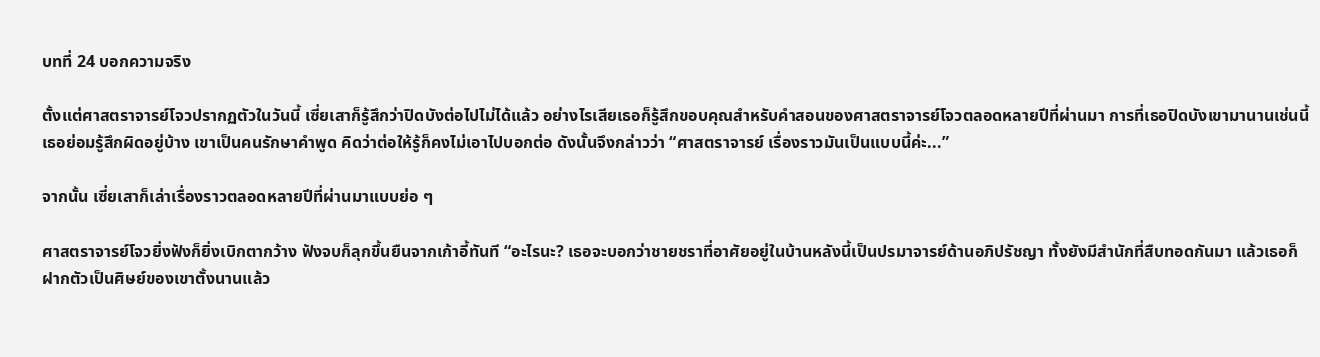บทที่ 24 บอกความจริง

ตั้งแต่ศาสตราจารย์โจวปรากฏตัวในวันนี้ เซี่ยเสาก็รู้สึกว่าปิดบังต่อไปไม่ได้แล้ว อย่างไรเสียเธอก็รู้สึกขอบคุณสำหรับคำสอนของศาสตราจารย์โจวตลอดหลายปีที่ผ่านมา การที่เธอปิดบังเขามานานเช่นนี้ เธอย่อมรู้สึกผิดอยู่บ้าง เขาเป็นคนรักษาคำพูด คิดว่าต่อให้รู้ก็คงไม่เอาไปบอกต่อ ดังนั้นจึงกล่าวว่า “ศาสตราจารย์ เรื่องราวมันเป็นแบบนี้ค่ะ...”

จากนั้น เซี่ยเสาก็เล่าเรื่องราวตลอดหลายปีที่ผ่านมาแบบย่อ ๆ

ศาสตราจารย์โจวยิ่งฟังก็ยิ่งเบิกตากว้าง ฟังจบก็ลุกขึ้นยืนจากเก้าอี้ทันที “อะไรนะ? เธอจะบอกว่าชายชราที่อาศัยอยู่ในบ้านหลังนี้เป็นปรมาจารย์ด้านอภิปรัชญา ทั้งยังมีสำนักที่สืบทอดกันมา แล้วเธอก็ฝากตัวเป็นศิษย์ของเขาตั้งนานแล้ว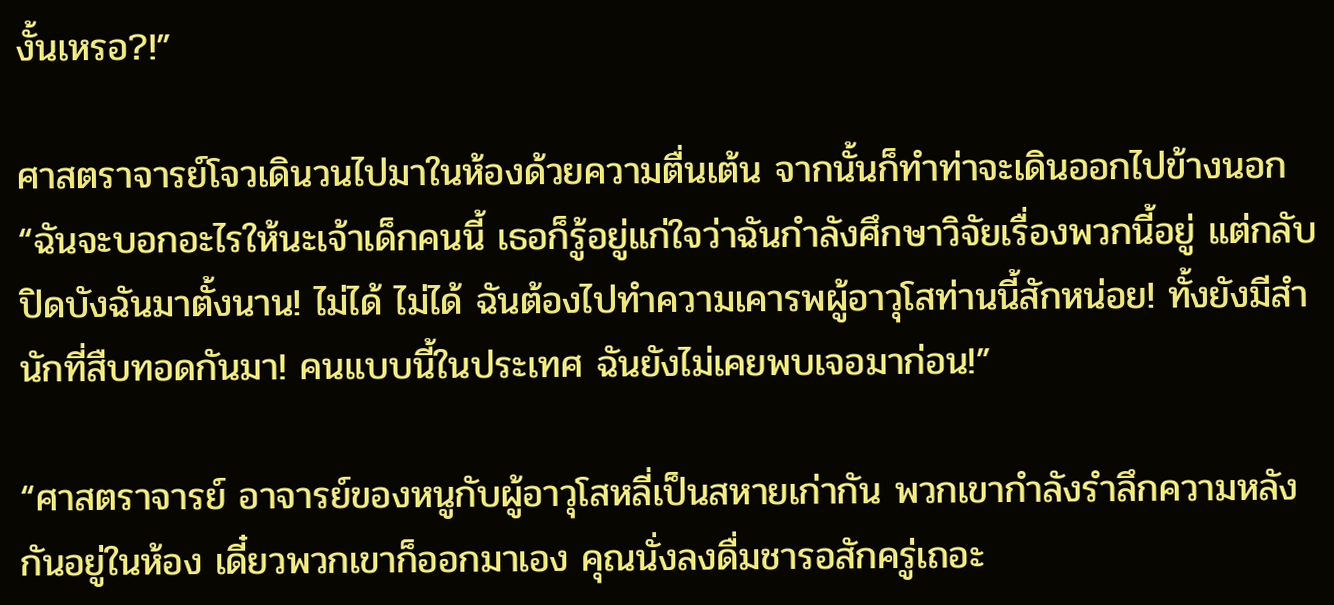งั้นเหรอ?!”

ศาสตราจารย์โจวเดินวนไปมาในห้องด้วยความตื่นเต้น จากนั้นก็ทำท่าจะเดินออกไปข้างนอก “ฉันจะบอกอะไรให้นะเจ้าเด็กคนนี้ เธอก็รู้อยู่แก่ใจว่าฉันกำลังศึกษาวิจัยเรื่องพวกนี้อยู่ แต่กลับปิดบังฉันมาตั้งนาน! ไม่ได้ ไม่ได้ ฉันต้องไปทำความเคารพผู้อาวุโสท่านนี้สักหน่อย! ทั้งยังมีสำนักที่สืบทอดกันมา! คนแบบนี้ในประเทศ ฉันยังไม่เคยพบเจอมาก่อน!”

“ศาสตราจารย์ อาจารย์ของหนูกับผู้อาวุโสหลี่เป็นสหายเก่ากัน พวกเขากำลังรำลึกความหลังกันอยู่ในห้อง เดี๋ยวพวกเขาก็ออกมาเอง คุณนั่งลงดื่มชารอสักครู่เถอะ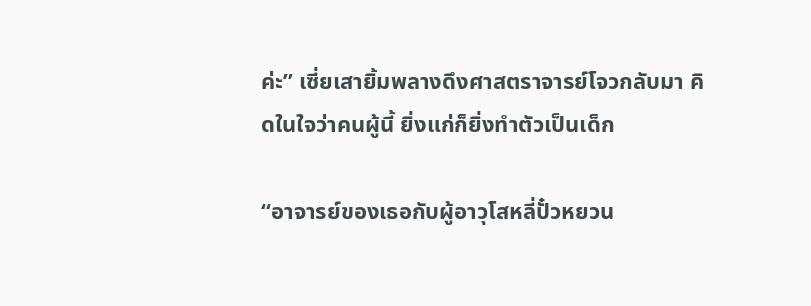ค่ะ” เซี่ยเสายิ้มพลางดึงศาสตราจารย์โจวกลับมา คิดในใจว่าคนผู้นี้ ยิ่งแก่ก็ยิ่งทำตัวเป็นเด็ก

“อาจารย์ของเธอกับผู้อาวุโสหลี่ปั๋วหยวน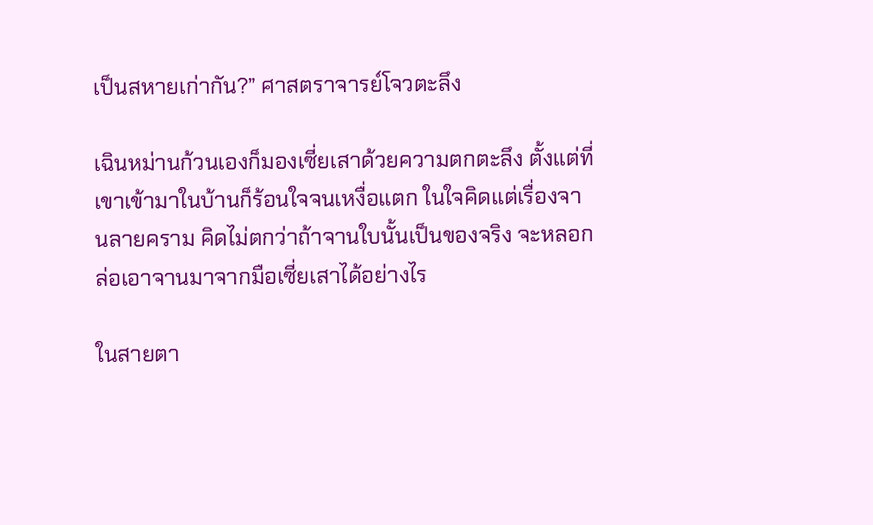เป็นสหายเก่ากัน?” ศาสตราจารย์โจวตะลึง

เฉินหม่านก้วนเองก็มองเซี่ยเสาด้วยความตกตะลึง ตั้งแต่ที่เขาเข้ามาในบ้านก็ร้อนใจจนเหงื่อแตก ในใจคิดแต่เรื่องจานลายคราม คิดไม่ตกว่าถ้าจานใบนั้นเป็นของจริง จะหลอกล่อเอาจานมาจากมือเซี่ยเสาได้อย่างไร

ในสายตา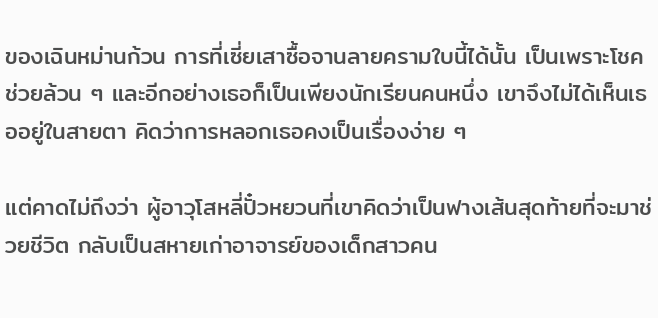ของเฉินหม่านก้วน การที่เซี่ยเสาซื้อจานลายครามใบนี้ได้นั้น เป็นเพราะโชคช่วยล้วน ๆ และอีกอย่างเธอก็เป็นเพียงนักเรียนคนหนึ่ง เขาจึงไม่ได้เห็นเธออยู่ในสายตา คิดว่าการหลอกเธอคงเป็นเรื่องง่าย ๆ

แต่คาดไม่ถึงว่า ผู้อาวุโสหลี่ปั๋วหยวนที่เขาคิดว่าเป็นฟางเส้นสุดท้ายที่จะมาช่วยชีวิต กลับเป็นสหายเก่าอาจารย์ของเด็กสาวคน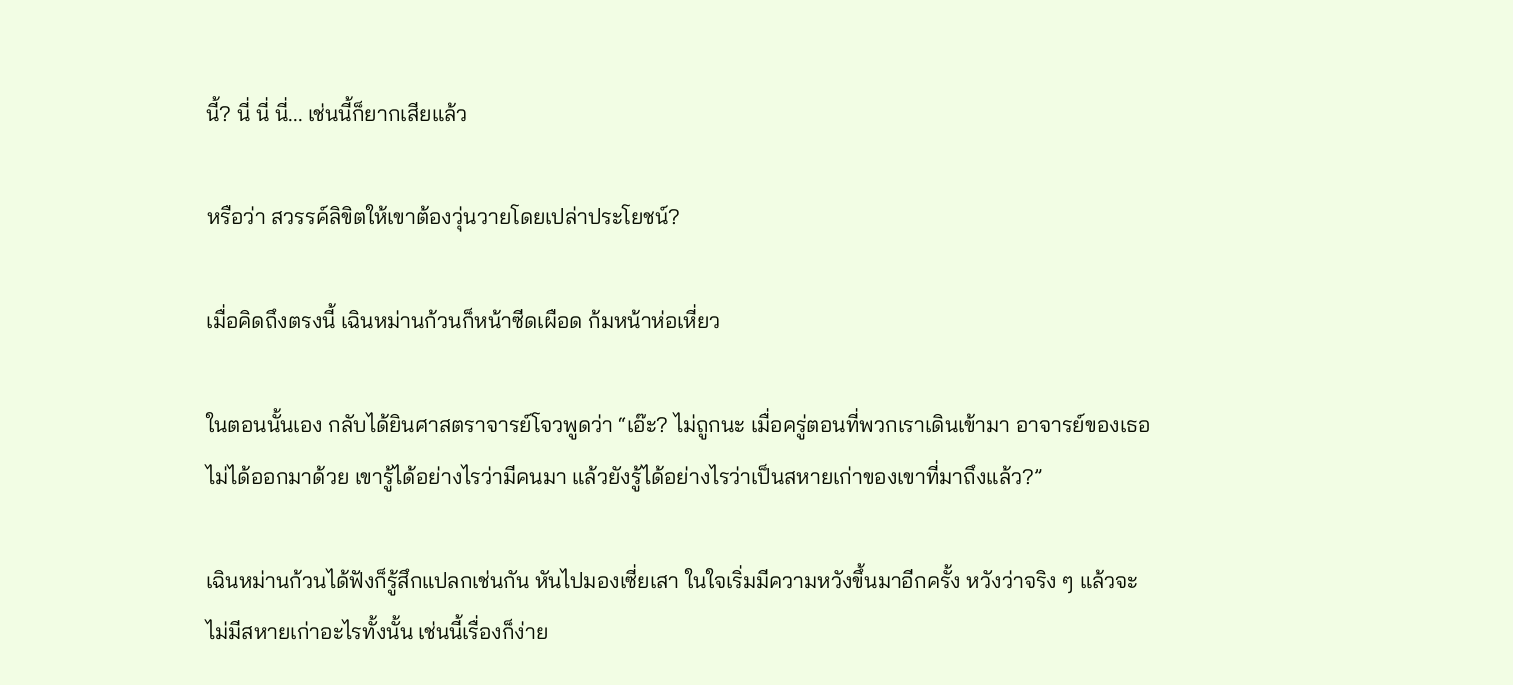นี้? นี่ นี่ นี่... เช่นนี้ก็ยากเสียแล้ว

หรือว่า สวรรค์ลิขิตให้เขาต้องวุ่นวายโดยเปล่าประโยชน์?

เมื่อคิดถึงตรงนี้ เฉินหม่านก้วนก็หน้าซีดเผือด ก้มหน้าห่อเหี่ยว

ในตอนนั้นเอง กลับได้ยินศาสตราจารย์โจวพูดว่า “เอ๊ะ? ไม่ถูกนะ เมื่อครู่ตอนที่พวกเราเดินเข้ามา อาจารย์ของเธอไม่ได้ออกมาด้วย เขารู้ได้อย่างไรว่ามีคนมา แล้วยังรู้ได้อย่างไรว่าเป็นสหายเก่าของเขาที่มาถึงแล้ว?”

เฉินหม่านก้วนได้ฟังก็รู้สึกแปลกเช่นกัน หันไปมองเซี่ยเสา ในใจเริ่มมีความหวังขึ้นมาอีกครั้ง หวังว่าจริง ๆ แล้วจะไม่มีสหายเก่าอะไรทั้งนั้น เช่นนี้เรื่องก็ง่าย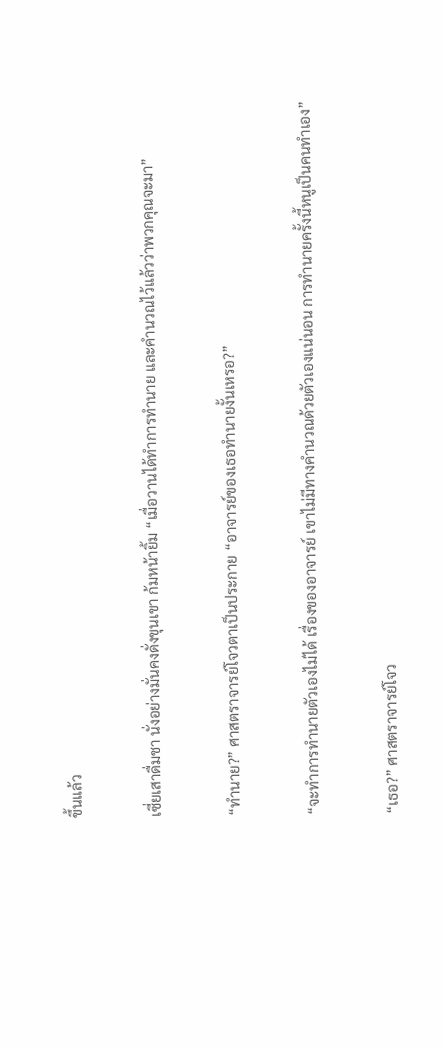ขึ้นแล้ว

เซี่ยเสาดื่มชา นั่งอย่างมั่นคงดั่งขุนเขา ก้มหน้ายิ้ม “เมื่อวานได้ทำการทำนาย และคำนวณไว้แล้วว่าพวกคุณจะมา”

“ทำนาย?” ศาสตราจารย์โจวตาเป็นประกาย “อาจารย์ของเธอทำนายงั้นเหรอ?”

“จะทำการทำนายตัวเองไม่ได้ เรื่องของอาจารย์ เขาไม่มีทางคำนวณด้วยตัวเองแน่นอน การทำนายครั้งนี้หนูเป็นคนทำเอง”

“เธอ?” ศาสตราจารย์โจว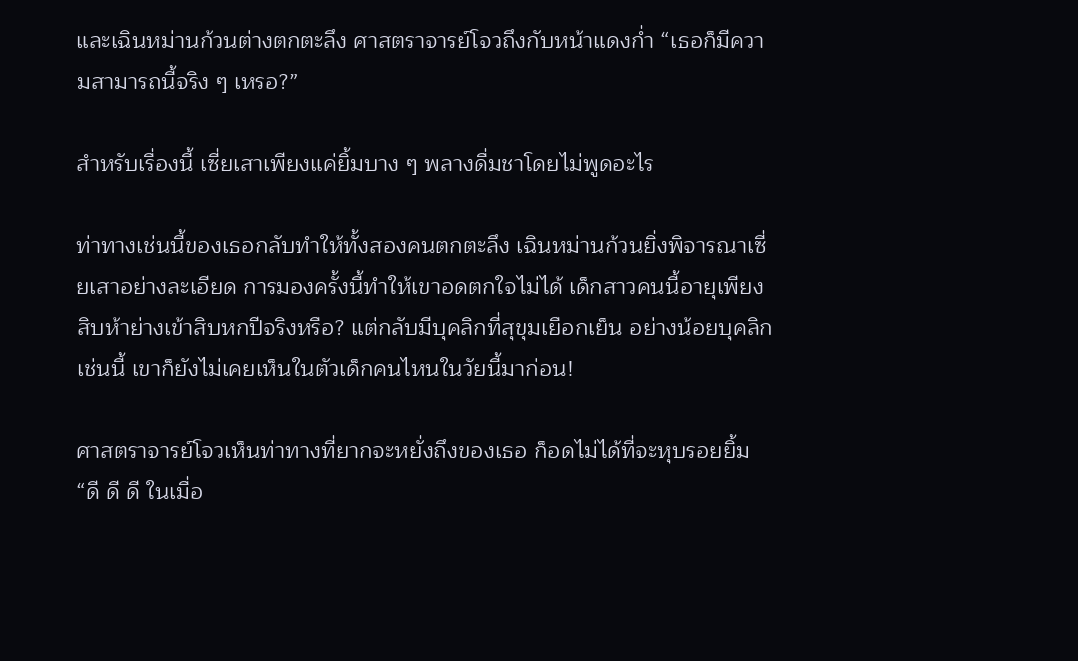และเฉินหม่านก้วนต่างตกตะลึง ศาสตราจารย์โจวถึงกับหน้าแดงก่ำ “เธอก็มีความสามารถนี้จริง ๆ เหรอ?”

สำหรับเรื่องนี้ เซี่ยเสาเพียงแค่ยิ้มบาง ๆ พลางดื่มชาโดยไม่พูดอะไร

ท่าทางเช่นนี้ของเธอกลับทำให้ทั้งสองคนตกตะลึง เฉินหม่านก้วนยิ่งพิจารณาเซี่ยเสาอย่างละเอียด การมองครั้งนี้ทำให้เขาอดตกใจไม่ได้ เด็กสาวคนนี้อายุเพียงสิบห้าย่างเข้าสิบหกปีจริงหรือ? แต่กลับมีบุคลิกที่สุขุมเยือกเย็น อย่างน้อยบุคลิกเช่นนี้ เขาก็ยังไม่เคยเห็นในตัวเด็กคนไหนในวัยนี้มาก่อน!

ศาสตราจารย์โจวเห็นท่าทางที่ยากจะหยั่งถึงของเธอ ก็อดไม่ได้ที่จะหุบรอยยิ้ม “ดี ดี ดี ในเมื่อ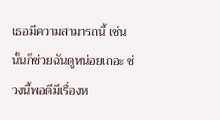เธอมีความสามารถนี้ เช่นนั้นก็ช่วยฉันดูหน่อยเถอะ ช่วงนี้พอดีมีเรื่องห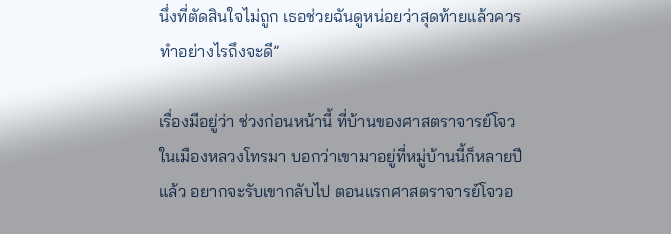นึ่งที่ตัดสินใจไม่ถูก เธอช่วยฉันดูหน่อยว่าสุดท้ายแล้วควรทำอย่างไรถึงจะดี”

เรื่องมีอยู่ว่า ช่วงก่อนหน้านี้ ที่บ้านของศาสตราจารย์โจวในเมืองหลวงโทรมา บอกว่าเขามาอยู่ที่หมู่บ้านนี้ก็หลายปีแล้ว อยากจะรับเขากลับไป ตอนแรกศาสตราจารย์โจวอ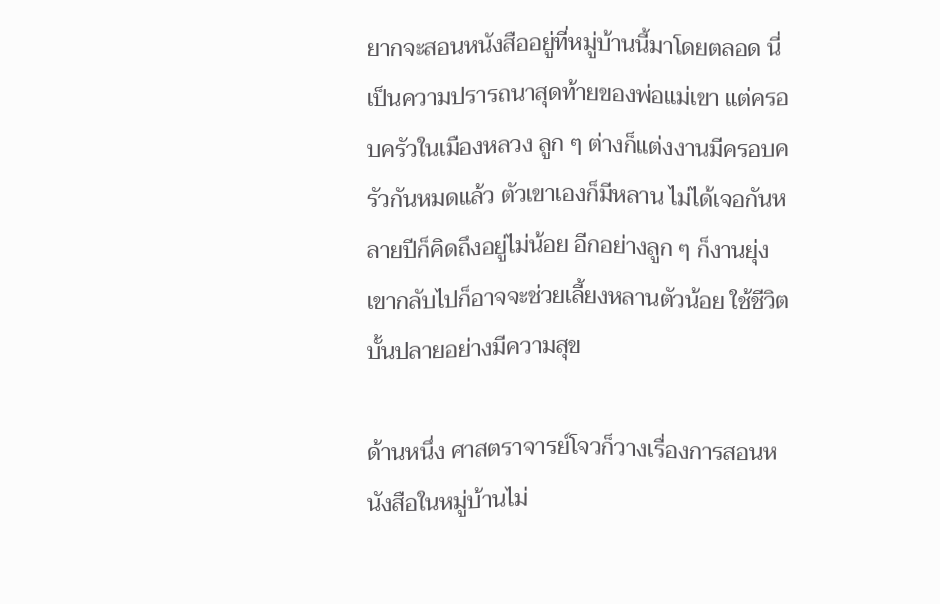ยากจะสอนหนังสืออยู่ที่หมู่บ้านนี้มาโดยตลอด นี่เป็นความปรารถนาสุดท้ายของพ่อแม่เขา แต่ครอบครัวในเมืองหลวง ลูก ๆ ต่างก็แต่งงานมีครอบครัวกันหมดแล้ว ตัวเขาเองก็มีหลาน ไม่ได้เจอกันหลายปีก็คิดถึงอยู่ไม่น้อย อีกอย่างลูก ๆ ก็งานยุ่ง เขากลับไปก็อาจจะช่วยเลี้ยงหลานตัวน้อย ใช้ชีวิตบั้นปลายอย่างมีความสุข

ด้านหนึ่ง ศาสตราจารย์โจวก็วางเรื่องการสอนหนังสือในหมู่บ้านไม่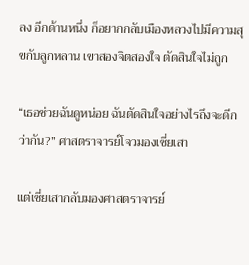ลง อีกด้านหนึ่ง ก็อยากกลับเมืองหลวงไปมีความสุขกับลูกหลาน เขาสองจิตสองใจ ตัดสินใจไม่ถูก

“เธอช่วยฉันดูหน่อย ฉันตัดสินใจอย่างไรถึงจะดีกว่ากัน?” ศาสตราจารย์โจวมองเซี่ยเสา

แต่เซี่ยเสากลับมองศาสตราจารย์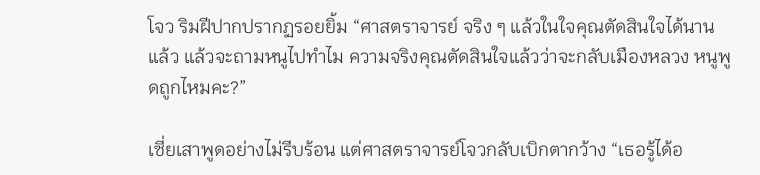โจว ริมฝีปากปรากฏรอยยิ้ม “ศาสตราจารย์ จริง ๆ แล้วในใจคุณตัดสินใจได้นานแล้ว แล้วจะถามหนูไปทำไม ความจริงคุณตัดสินใจแล้วว่าจะกลับเมืองหลวง หนูพูดถูกไหมคะ?”

เซี่ยเสาพูดอย่างไม่รีบร้อน แต่ศาสตราจารย์โจวกลับเบิกตากว้าง “เธอรู้ได้อ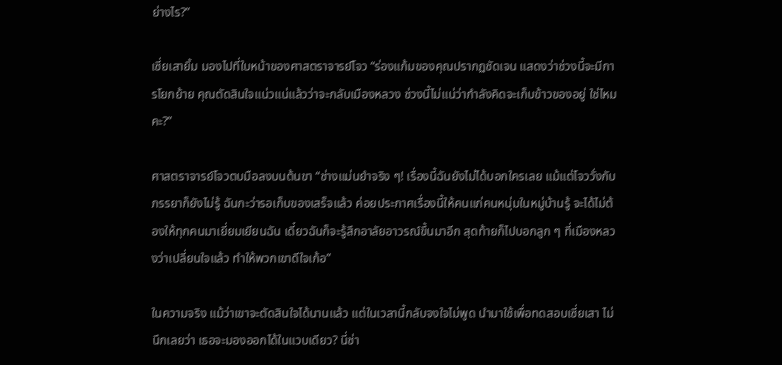ย่างไร?”

เซี่ยเสายิ้ม มองไปที่ใบหน้าของศาสตราจารย์โจว “ร่องแก้มของคุณปรากฏชัดเจน แสดงว่าช่วงนี้จะมีการโยกย้าย คุณตัดสินใจแน่วแน่แล้วว่าจะกลับเมืองหลวง ช่วงนี้ไม่แน่ว่ากำลังคิดจะเก็บข้าวของอยู่ ใช่ไหมคะ?”

ศาสตราจารย์โจวตบมือลงบนต้นขา “ช่างแม่นยำจริง ๆ! เรื่องนี้ฉันยังไม่ได้บอกใครเลย แม้แต่โจววั่งกับภรรยาก็ยังไม่รู้ ฉันกะว่ารอเก็บของเสร็จแล้ว ค่อยประกาศเรื่องนี้ให้คนแก่คนหนุ่มในหมู่บ้านรู้ จะได้ไม่ต้องให้ทุกคนมาเยี่ยมเยียนฉัน เดี๋ยวฉันก็จะรู้สึกอาลัยอาวรณ์ขึ้นมาอีก สุดท้ายก็ไปบอกลูก ๆ ที่เมืองหลวงว่าเปลี่ยนใจแล้ว ทำให้พวกเขาดีใจเก้อ”

ในความจริง แม้ว่าเขาจะตัดสินใจได้นานแล้ว แต่ในเวลานี้กลับจงใจไม่พูด นำมาใช้เพื่อทดสอบเซี่ยเสา ไม่นึกเลยว่า เธอจะมองออกได้ในแวบเดียว? นี่ช่า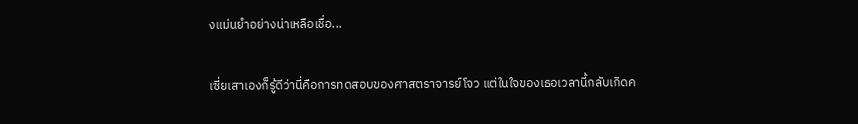งแม่นยำอย่างน่าเหลือเชื่อ...

เซี่ยเสาเองก็รู้ดีว่านี่คือการทดสอบของศาสตราจารย์โจว แต่ในใจของเธอเวลานี้กลับเกิดค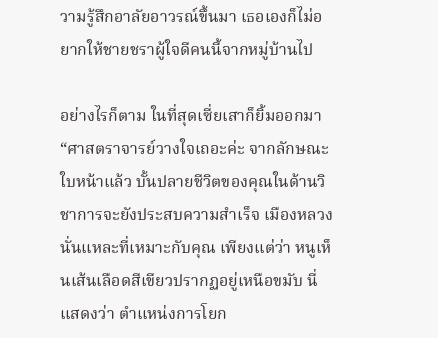วามรู้สึกอาลัยอาวรณ์ขึ้นมา เธอเองก็ไม่อยากให้ชายชราผู้ใจดีคนนี้จากหมู่บ้านไป

อย่างไรก็ตาม ในที่สุดเซี่ยเสาก็ยิ้มออกมา “ศาสตราจารย์วางใจเถอะค่ะ จากลักษณะใบหน้าแล้ว บั้นปลายชีวิตของคุณในด้านวิชาการจะยังประสบความสำเร็จ เมืองหลวงนั่นแหละที่เหมาะกับคุณ เพียงแต่ว่า หนูเห็นเส้นเลือดสีเขียวปรากฏอยู่เหนือขมับ นี่แสดงว่า ตำแหน่งการโยก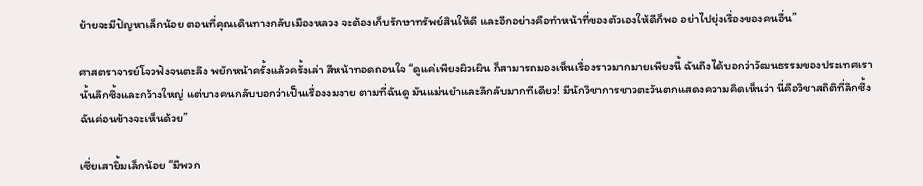ย้ายจะมีปัญหาเล็กน้อย ตอนที่คุณเดินทางกลับเมืองหลวง จะต้องเก็บรักษาทรัพย์สินให้ดี และอีกอย่างคือทำหน้าที่ของตัวเองให้ดีก็พอ อย่าไปยุ่งเรื่องของคนอื่น”

ศาสตราจารย์โจวฟังจนตะลึง พยักหน้าครั้งแล้วครั้งเล่า สีหน้าทอดถอนใจ “ดูแค่เพียงผิวเผิน ก็สามารถมองเห็นเรื่องราวมากมายเพียงนี้ ฉันถึงได้บอกว่าวัฒนธรรมของประเทศเรานั้นลึกซึ้งและกว้างใหญ่ แต่บางคนกลับบอกว่าเป็นเรื่องงมงาย ตามที่ฉันดู มันแม่นยำและลึกลับมากทีเดียว! มีนักวิชาการชาวตะวันตกแสดงความคิดเห็นว่า นี่คือวิชาสถิติที่ลึกซึ้ง ฉันค่อนข้างจะเห็นด้วย”

เซี่ยเสายิ้มเล็กน้อย “มีพวก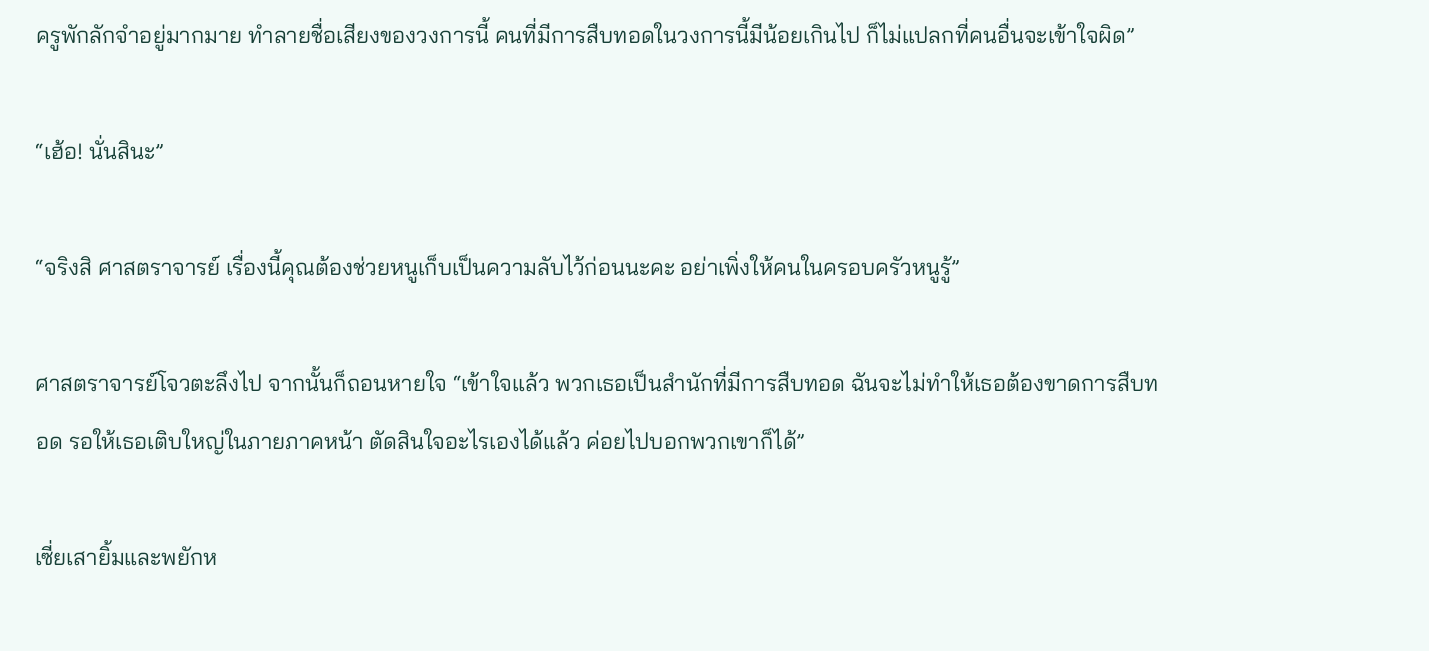ครูพักลักจำอยู่มากมาย ทำลายชื่อเสียงของวงการนี้ คนที่มีการสืบทอดในวงการนี้มีน้อยเกินไป ก็ไม่แปลกที่คนอื่นจะเข้าใจผิด”

“เฮ้อ! นั่นสินะ”

“จริงสิ ศาสตราจารย์ เรื่องนี้คุณต้องช่วยหนูเก็บเป็นความลับไว้ก่อนนะคะ อย่าเพิ่งให้คนในครอบครัวหนูรู้”

ศาสตราจารย์โจวตะลึงไป จากนั้นก็ถอนหายใจ “เข้าใจแล้ว พวกเธอเป็นสำนักที่มีการสืบทอด ฉันจะไม่ทำให้เธอต้องขาดการสืบทอด รอให้เธอเติบใหญ่ในภายภาคหน้า ตัดสินใจอะไรเองได้แล้ว ค่อยไปบอกพวกเขาก็ได้”

เซี่ยเสายิ้มและพยักห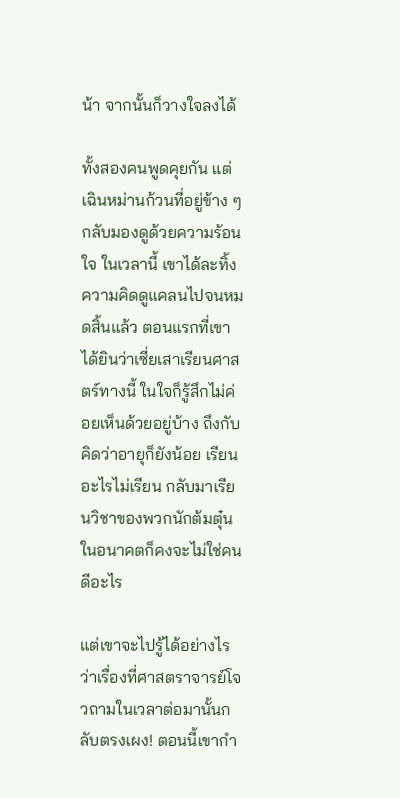น้า จากนั้นก็วางใจลงได้

ทั้งสองคนพูดคุยกัน แต่เฉินหม่านก้วนที่อยู่ข้าง ๆ กลับมองดูด้วยความร้อนใจ ในเวลานี้ เขาได้ละทิ้งความคิดดูแคลนไปจนหมดสิ้นแล้ว ตอนแรกที่เขาได้ยินว่าเซี่ยเสาเรียนศาสตร์ทางนี้ ในใจก็รู้สึกไม่ค่อยเห็นด้วยอยู่บ้าง ถึงกับคิดว่าอายุก็ยังน้อย เรียนอะไรไม่เรียน กลับมาเรียนวิชาของพวกนักต้มตุ๋น ในอนาคตก็คงจะไม่ใช่คนดีอะไร

แต่เขาจะไปรู้ได้อย่างไรว่าเรื่องที่ศาสตราจารย์โจวถามในเวลาต่อมานั้นกลับตรงเผง! ตอนนี้เขากำ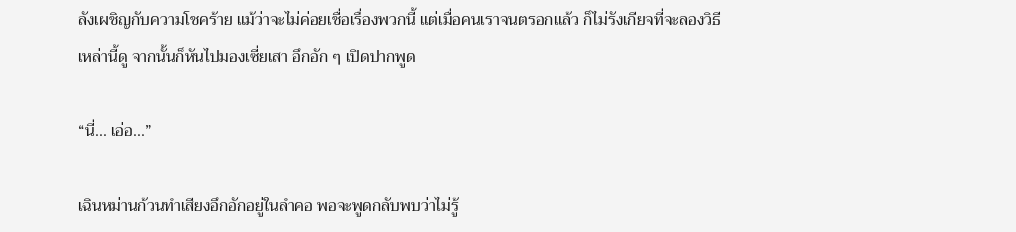ลังเผชิญกับความโชคร้าย แม้ว่าจะไม่ค่อยเชื่อเรื่องพวกนี้ แต่เมื่อคนเราจนตรอกแล้ว ก็ไม่รังเกียจที่จะลองวิธีเหล่านี้ดู จากนั้นก็หันไปมองเซี่ยเสา อึกอัก ๆ เปิดปากพูด

“นี่... เอ่อ...”

เฉินหม่านก้วนทำเสียงอึกอักอยู่ในลำคอ พอจะพูดกลับพบว่าไม่รู้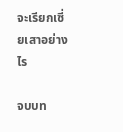จะเรียกเซี่ยเสาอย่างไร

จบบท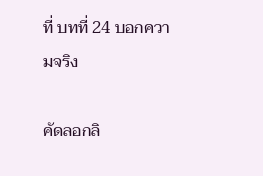ที่ บทที่ 24 บอกความจริง

คัดลอกลิ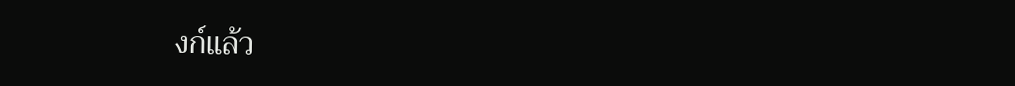งก์แล้ว